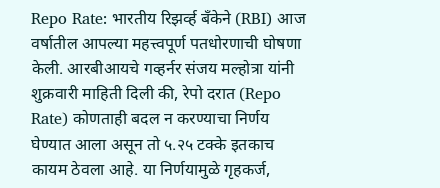Repo Rate: भारतीय रिझर्व्ह बँकेने (RBI) आज वर्षातील आपल्या महत्त्वपूर्ण पतधोरणाची घोषणा केली. आरबीआयचे गव्हर्नर संजय मल्होत्रा यांनी शुक्रवारी माहिती दिली की, रेपो दरात (Repo Rate) कोणताही बदल न करण्याचा निर्णय घेण्यात आला असून तो ५.२५ टक्के इतकाच कायम ठेवला आहे. या निर्णयामुळे गृहकर्ज,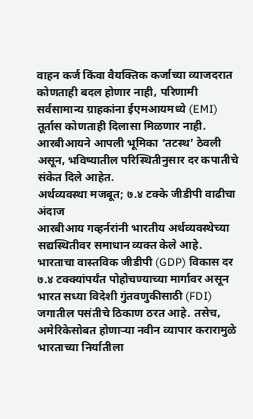वाहन कर्ज किंवा वैयक्तिक कर्जाच्या व्याजदरात कोणताही बदल होणार नाही, परिणामी सर्वसामान्य ग्राहकांना ईएमआयमध्ये (EMI) तूर्तास कोणताही दिलासा मिळणार नाही. आरबीआयने आपली भूमिका ‘तटस्थ’ ठेवली असून, भविष्यातील परिस्थितीनुसार दर कपातीचे संकेत दिले आहेत.
अर्थव्यवस्था मजबूत; ७.४ टक्के जीडीपी वाढीचा अंदाज
आरबीआय गव्हर्नरांनी भारतीय अर्थव्यवस्थेच्या सद्यस्थितीवर समाधान व्यक्त केले आहे. भारताचा वास्तविक जीडीपी (GDP) विकास दर ७.४ टक्क्यांपर्यंत पोहोचण्याच्या मार्गावर असून भारत सध्या विदेशी गुंतवणुकीसाठी (FDI) जगातील पसंतीचे ठिकाण ठरत आहे. तसेच, अमेरिकेसोबत होणाऱ्या नवीन व्यापार करारामुळे भारताच्या निर्यातीला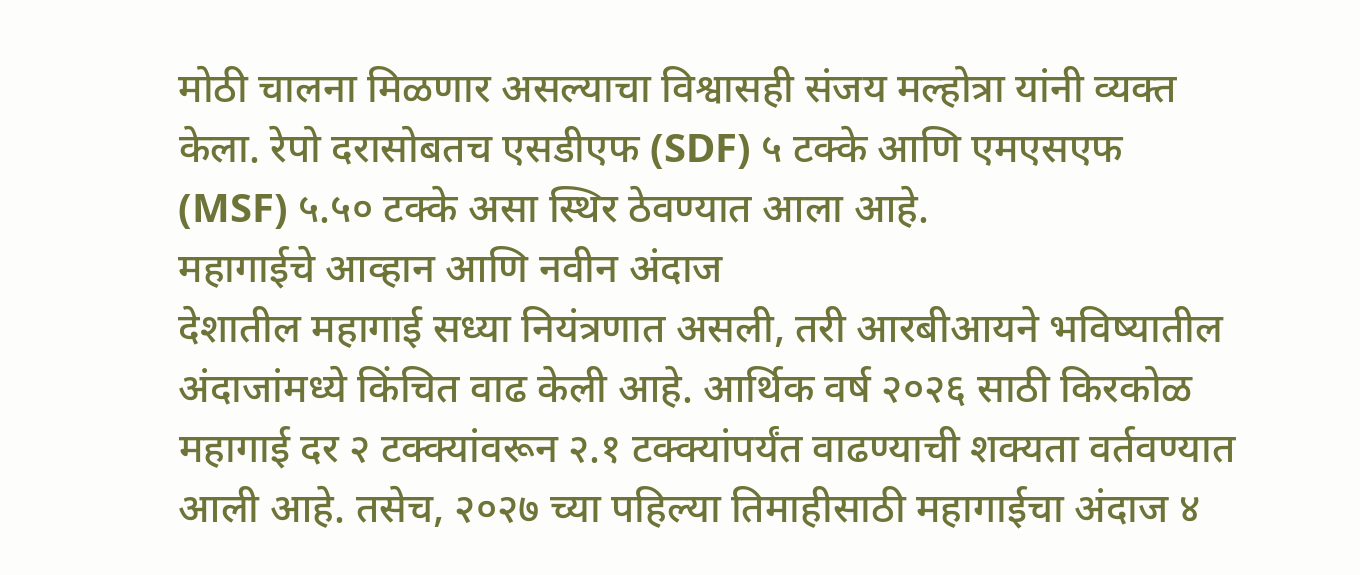मोठी चालना मिळणार असल्याचा विश्वासही संजय मल्होत्रा यांनी व्यक्त केला. रेपो दरासोबतच एसडीएफ (SDF) ५ टक्के आणि एमएसएफ (MSF) ५.५० टक्के असा स्थिर ठेवण्यात आला आहे.
महागाईचे आव्हान आणि नवीन अंदाज
देशातील महागाई सध्या नियंत्रणात असली, तरी आरबीआयने भविष्यातील अंदाजांमध्ये किंचित वाढ केली आहे. आर्थिक वर्ष २०२६ साठी किरकोळ महागाई दर २ टक्क्यांवरून २.१ टक्क्यांपर्यंत वाढण्याची शक्यता वर्तवण्यात आली आहे. तसेच, २०२७ च्या पहिल्या तिमाहीसाठी महागाईचा अंदाज ४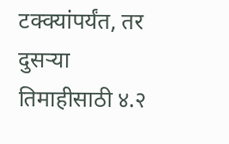टक्क्यांपर्यंत, तर दुसऱ्या तिमाहीसाठी ४.२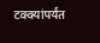टक्क्यांपर्यंत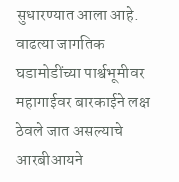सुधारण्यात आला आहे. वाढत्या जागतिक घडामोडींच्या पार्श्वभूमीवर महागाईवर बारकाईने लक्ष ठेवले जात असल्याचे आरबीआयने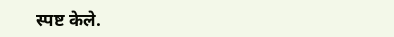स्पष्ट केले.